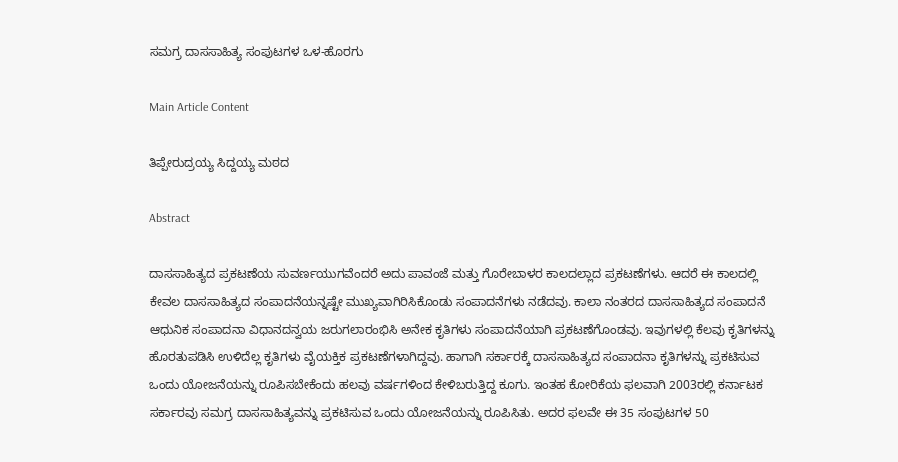ಸಮಗ್ರ ದಾಸಸಾಹಿತ್ಯ ಸಂಪುಟಗಳ ಒಳ-ಹೊರಗು

Main Article Content

ತಿಪ್ಪೇರುದ್ರಯ್ಯ ಸಿದ್ದಯ್ಯ ಮಠದ

Abstract

ದಾಸಸಾಹಿತ್ಯದ ಪ್ರಕಟಣೆಯ ಸುವರ್ಣಯುಗವೆಂದರೆ ಅದು ಪಾವಂಜೆ ಮತ್ತು ಗೊರೇಬಾಳರ ಕಾಲದಲ್ಲಾದ ಪ್ರಕಟಣೆಗಳು. ಆದರೆ ಈ ಕಾಲದಲ್ಲಿ ಕೇವಲ ದಾಸಸಾಹಿತ್ಯದ ಸಂಪಾದನೆಯನ್ನಷ್ಟೇ ಮುಖ್ಯವಾಗಿರಿಸಿಕೊಂಡು ಸಂಪಾದನೆಗಳು ನಡೆದವು. ಕಾಲಾ ನಂತರದ ದಾಸಸಾಹಿತ್ಯದ ಸಂಪಾದನೆ ಆಧುನಿಕ ಸಂಪಾದನಾ ವಿಧಾನದನ್ವಯ ಜರುಗಲಾರಂಭಿಸಿ ಅನೇಕ ಕೃತಿಗಳು ಸಂಪಾದನೆಯಾಗಿ ಪ್ರಕಟಣೆಗೊಂಡವು. ಇವುಗಳಲ್ಲಿ ಕೆಲವು ಕೃತಿಗಳನ್ನು ಹೊರತುಪಡಿಸಿ ಉಳಿದೆಲ್ಲ ಕೃತಿಗಳು ವೈಯಕ್ತಿಕ ಪ್ರಕಟಣೆಗಳಾಗಿದ್ದವು. ಹಾಗಾಗಿ ಸರ್ಕಾರಕ್ಕೆ ದಾಸಸಾಹಿತ್ಯದ ಸಂಪಾದನಾ ಕೃತಿಗಳನ್ನು ಪ್ರಕಟಿಸುವ ಒಂದು ಯೋಜನೆಯನ್ನು ರೂಪಿಸಬೇಕೆಂದು ಹಲವು ವರ್ಷಗಳಿಂದ ಕೇಳಿಬರುತ್ತಿದ್ದ ಕೂಗು. ಇಂತಹ ಕೋರಿಕೆಯ ಫಲವಾಗಿ 2003ರಲ್ಲಿ ಕರ್ನಾಟಕ ಸರ್ಕಾರವು ಸಮಗ್ರ ದಾಸಸಾಹಿತ್ಯವನ್ನು ಪ್ರಕಟಿಸುವ ಒಂದು ಯೋಜನೆಯನ್ನು ರೂಪಿಸಿತು. ಅದರ ಫಲವೇ ಈ 35 ಸಂಪುಟಗಳ 50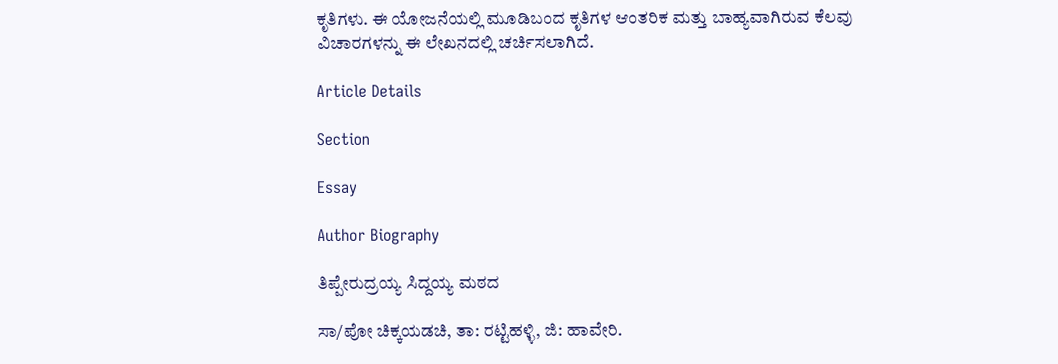ಕೃತಿಗಳು. ಈ ಯೋಜನೆಯಲ್ಲಿ ಮೂಡಿಬಂದ ಕೃತಿಗಳ ಆಂತರಿಕ ಮತ್ತು ಬಾಹ್ಯವಾಗಿರುವ ಕೆಲವು ವಿಚಾರಗಳನ್ನು ಈ ಲೇಖನದಲ್ಲಿ ಚರ್ಚಿಸಲಾಗಿದೆ.

Article Details

Section

Essay

Author Biography

ತಿಪ್ಪೇರುದ್ರಯ್ಯ ಸಿದ್ದಯ್ಯ ಮಠದ

ಸಾ/ಪೋ ಚಿಕ್ಕಯಡಚಿ, ತಾ: ರಟ್ಟಿಹಳ್ಳಿ, ಜಿ: ಹಾವೇರಿ.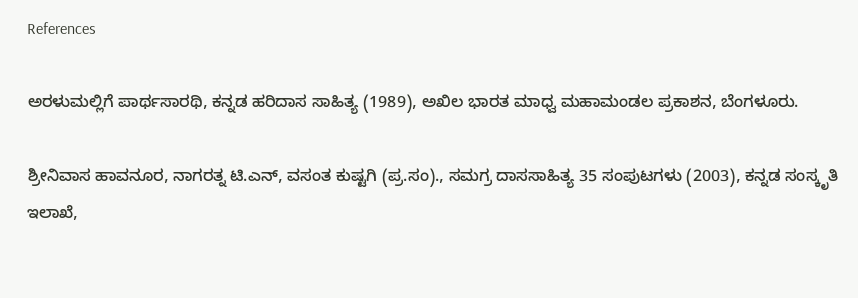References

ಅರಳುಮಲ್ಲಿಗೆ ಪಾರ್ಥಸಾರಥಿ, ಕನ್ನಡ ಹರಿದಾಸ ಸಾಹಿತ್ಯ (1989), ಅಖಿಲ ಭಾರತ ಮಾಧ್ವ ಮಹಾಮಂಡಲ ಪ್ರಕಾಶನ, ಬೆಂಗಳೂರು.

ಶ್ರೀನಿವಾಸ ಹಾವನೂರ, ನಾಗರತ್ನ ಟಿ.ಎನ್, ವಸಂತ ಕುಷ್ಟಗಿ (ಪ್ರ.ಸಂ)., ಸಮಗ್ರ ದಾಸಸಾಹಿತ್ಯ 35 ಸಂಪುಟಗಳು (2003), ಕನ್ನಡ ಸಂಸ್ಕೃತಿ ಇಲಾಖೆ,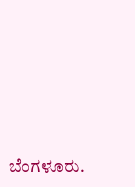ಬೆಂಗಳೂರು.